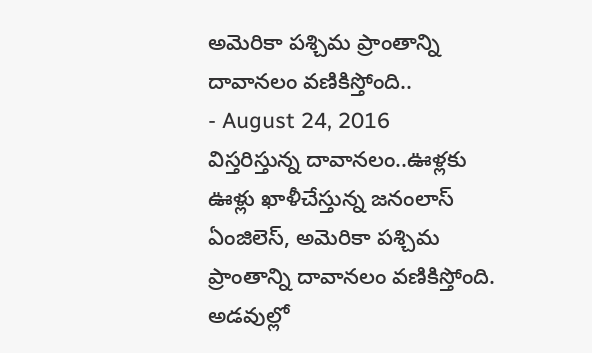అమెరికా పశ్చిమ ప్రాంతాన్ని దావానలం వణికిస్తోంది..
- August 24, 2016
విస్తరిస్తున్న దావానలం..ఊళ్లకు ఊళ్లు ఖాళీచేస్తున్న జనంలాస్ ఏంజిలెస్, అమెరికా పశ్చిమ ప్రాంతాన్ని దావానలం వణికిస్తోంది. అడవుల్లో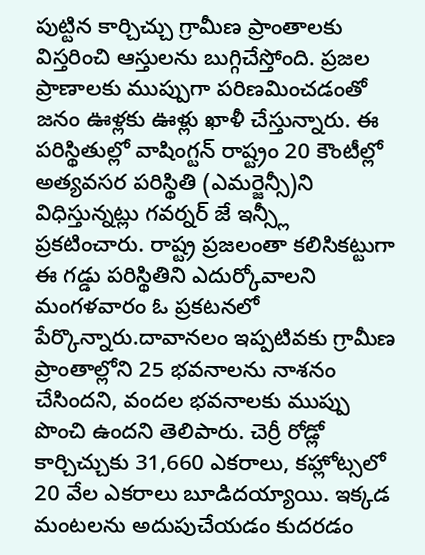పుట్టిన కార్చిచ్చు గ్రామీణ ప్రాంతాలకు విస్తరించి ఆస్తులను బుగ్గిచేస్తోంది. ప్రజల ప్రాణాలకు ముప్పుగా పరిణమించడంతో జనం ఊళ్లకు ఊళ్లు ఖాళీ చేస్తున్నారు. ఈ పరిస్థితుల్లో వాషింగ్టన్ రాష్ట్రం 20 కౌంటీల్లో అత్యవసర పరిస్థితి (ఎమర్జెన్సీ)ని విధిస్తున్నట్లు గవర్నర్ జే ఇన్స్లీ ప్రకటించారు. రాష్ట్ర ప్రజలంతా కలిసికట్టుగా ఈ గడ్డు పరిస్థితిని ఎదుర్కోవాలని మంగళవారం ఓ ప్రకటనలో పేర్కొన్నారు.దావానలం ఇప్పటివకు గ్రామీణ ప్రాంతాల్లోని 25 భవనాలను నాశనం చేసిందని, వందల భవనాలకు ముప్పు పొంచి ఉందని తెలిపారు. చెర్రీ రోడ్లో కార్చిచ్చుకు 31,660 ఎకరాలు, కహ్లోట్సలో 20 వేల ఎకరాలు బూడిదయ్యాయి. ఇక్కడ మంటలను అదుపుచేయడం కుదరడం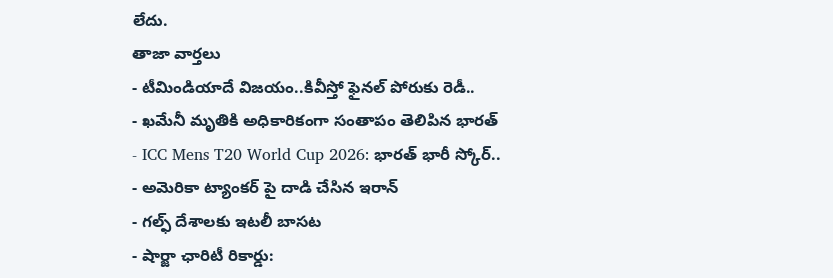లేదు.
తాజా వార్తలు
- టీమిండియాదే విజయం..కివీస్తో ఫైనల్ పోరుకు రెడీ..
- ఖమేనీ మృతికి అధికారికంగా సంతాపం తెలిపిన భారత్
- ICC Mens T20 World Cup 2026: భారత్ భారీ స్కోర్..
- అమెరికా ట్యాంకర్ పై దాడి చేసిన ఇరాన్
- గల్ఫ్ దేశాలకు ఇటలీ బాసట
- షార్జా ఛారిటీ రికార్డు: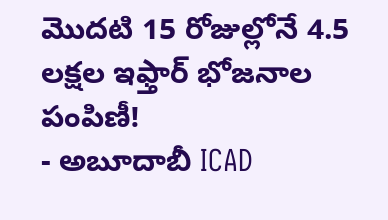మొదటి 15 రోజుల్లోనే 4.5 లక్షల ఇఫ్తార్ భోజనాల పంపిణీ!
- అబూదాబీ ICAD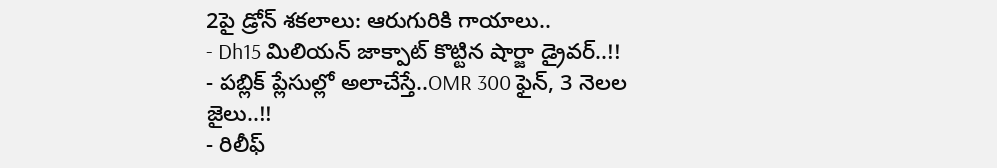2పై డ్రోన్ శకలాలు: ఆరుగురికి గాయాలు..
- Dh15 మిలియన్ జాక్పాట్ కొట్టిన షార్జా డ్రైవర్..!!
- పబ్లిక్ ప్లేసుల్లో అలాచేస్తే..OMR 300 ఫైన్, 3 నెలల జైలు..!!
- రిలీఫ్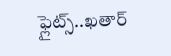ఫ్లైట్స్..ఖతార్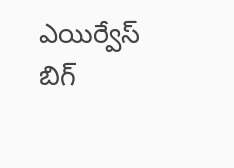ఎయిర్వేస్ బిగ్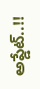అప్డేట్..!!